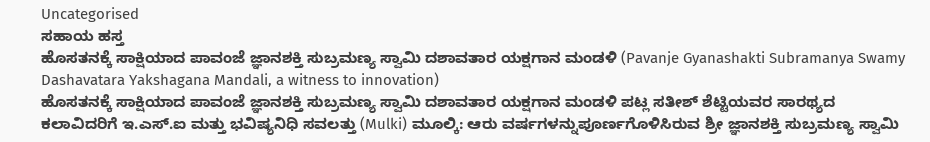Uncategorised
ಸಹಾಯ ಹಸ್ತ
ಹೊಸತನಕ್ಕೆ ಸಾಕ್ಷಿಯಾದ ಪಾವಂಜೆ ಜ್ಞಾನಶಕ್ತಿ ಸುಬ್ರಮಣ್ಯ ಸ್ವಾಮಿ ದಶಾವತಾರ ಯಕ್ಷಗಾನ ಮಂಡಳಿ (Pavanje Gyanashakti Subramanya Swamy Dashavatara Yakshagana Mandali, a witness to innovation)
ಹೊಸತನಕ್ಕೆ ಸಾಕ್ಷಿಯಾದ ಪಾವಂಜೆ ಜ್ಞಾನಶಕ್ತಿ ಸುಬ್ರಮಣ್ಯ ಸ್ವಾಮಿ ದಶಾವತಾರ ಯಕ್ಷಗಾನ ಮಂಡಳಿ ಪಟ್ಲ ಸತೀಶ್ ಶೆಟ್ಟಿಯವರ ಸಾರಥ್ಯದ ಕಲಾವಿದರಿಗೆ ಇ.ಎಸ್.ಐ ಮತ್ತು ಭವಿಷ್ಯನಿಧಿ ಸವಲತ್ತು (Mulki) ಮೂಲ್ಕಿ: ಆರು ವರ್ಷಗಳನ್ನುಪೂರ್ಣಗೊಳಿಸಿರುವ ಶ್ರೀ ಜ್ಞಾನಶಕ್ತಿ ಸುಬ್ರಮಣ್ಯ ಸ್ವಾಮಿ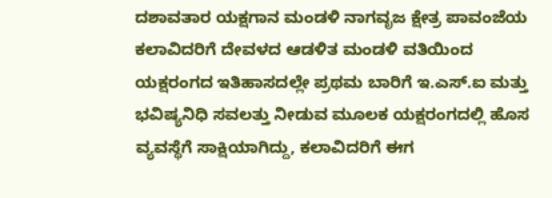ದಶಾವತಾರ ಯಕ್ಷಗಾನ ಮಂಡಳಿ ನಾಗವೃಜ ಕ್ಷೇತ್ರ ಪಾವಂಜೆಯ ಕಲಾವಿದರಿಗೆ ದೇವಳದ ಆಡಳಿತ ಮಂಡಳಿ ವತಿಯಿಂದ ಯಕ್ಷರಂಗದ ಇತಿಹಾಸದಲ್ಲೇ ಪ್ರಥಮ ಬಾರಿಗೆ ಇ.ಎಸ್.ಐ ಮತ್ತು ಭವಿಷ್ಯನಿಧಿ ಸವಲತ್ತು ನೀಡುವ ಮೂಲಕ ಯಕ್ಷರಂಗದಲ್ಲಿ ಹೊಸ ವ್ಯವಸ್ಥೆಗೆ ಸಾಕ್ಷಿಯಾಗಿದ್ದು, ಕಲಾವಿದರಿಗೆ ಈಗ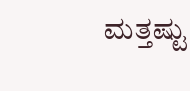ಮತ್ತಷ್ಟು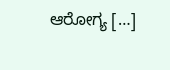ಆರೋಗ್ಯ […]